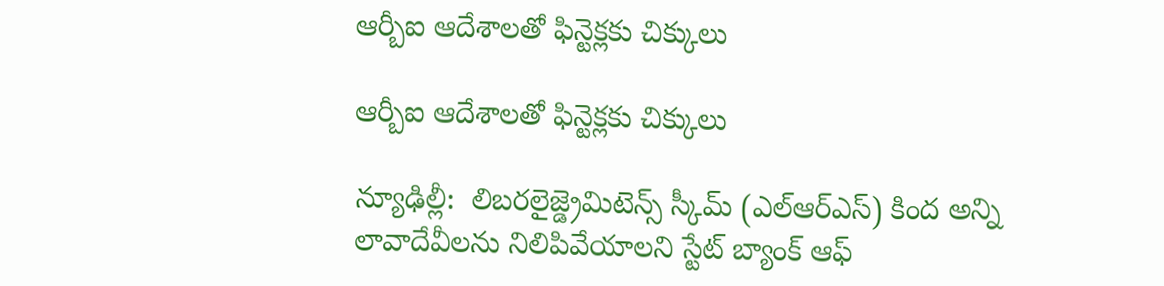ఆర్బీఐ ఆదేశాలతో ఫిన్టెక్లకు చిక్కులు

ఆర్బీఐ ఆదేశాలతో ఫిన్టెక్లకు చిక్కులు

న్యూఢిల్లీ:  లిబరలైజ్డ్రెమిటెన్స్ స్కీమ్ (ఎల్‌‌‌‌‌‌‌‌‌‌ఆర్‌‌‌‌ఎస్) కింద అన్ని లావాదేవీలను నిలిపివేయాలని స్టేట్ బ్యాంక్ ఆఫ్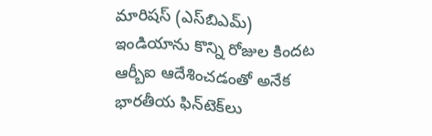మారిషస్ (ఎస్‌‌‌‌బిఎమ్) ఇండియాను కొన్ని రోజుల కిందట ఆర్బీఐ ఆదేశించడంతో అనేక భారతీయ ఫిన్‌‌‌‌టెక్‌‌‌‌లు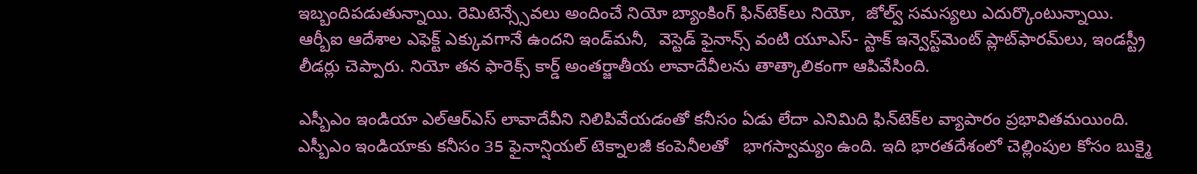ఇబ్బందిపడుతున్నాయి. రెమిటెన్స్సేవలు అందించే నియో బ్యాంకింగ్ ఫిన్‌‌‌‌టెక్‌‌‌‌లు నియో,  జోల్వ్‌‌‌‌ సమస్యలు ఎదుర్కొంటున్నాయి.  ఆర్బీఐ ఆదేశాల ఎఫెక్ట్ ఎక్కువగానే ఉందని ఇండ్‌‌‌‌మనీ,  వెస్టెడ్ ఫైనాన్స్ వంటి యూఎస్- స్టాక్ ఇన్వెస్ట్‌‌‌‌మెంట్ ప్లాట్‌‌‌‌ఫారమ్‌‌‌‌లు, ఇండస్ట్రీ లీడర్లు చెప్పారు. నియో తన ఫారెక్స్ కార్డ్ అంతర్జాతీయ లావాదేవీలను తాత్కాలికంగా ఆపివేసింది.

ఎస్బీఎం ఇండియా ఎల్ఆర్ఎస్ లావాదేవీని నిలిపివేయడంతో కనీసం ఏడు లేదా ఎనిమిది ఫిన్‌‌‌‌టెక్‌‌‌‌ల వ్యాపారం ప్రభావితమయింది. ఎస్బీఎం ఇండియాకు కనీసం 35 ఫైనాన్షియల్ టెక్నాలజీ కంపెనీలతో   భాగస్వామ్యం ఉంది. ఇది భారతదేశంలో చెల్లింపుల కోసం బుక్మై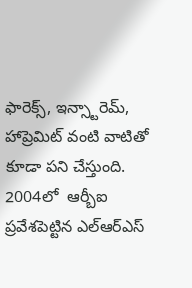ఫారెక్స్, ఇన్స్టారెమ్, హాప్రెమిట్ వంటి వాటితో కూడా పని చేస్తుంది. 2004లో  ఆర్బీఐ ప్రవేశపెట్టిన ఎల్ఆర్ఎస్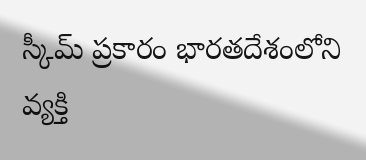స్కీమ్ ప్రకారం భారతదేశంలోని వ్యక్తి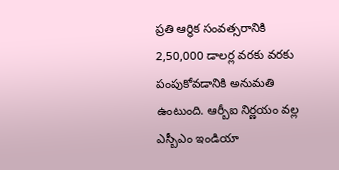ప్రతి ఆర్థిక సంవత్సరానికి  2,50,000 డాలర్ల వరకు వరకు   పంపుకోవడానికి అనుమతి ఉంటుంది. ఆర్బీఐ నిర్ణయం వల్ల ఎస్బీఎం ఇండియా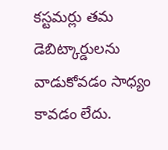కస్టమర్లు తమ డెబిట్కార్డులను  వాడుకోవడం సాధ్యం కావడం లేదు.